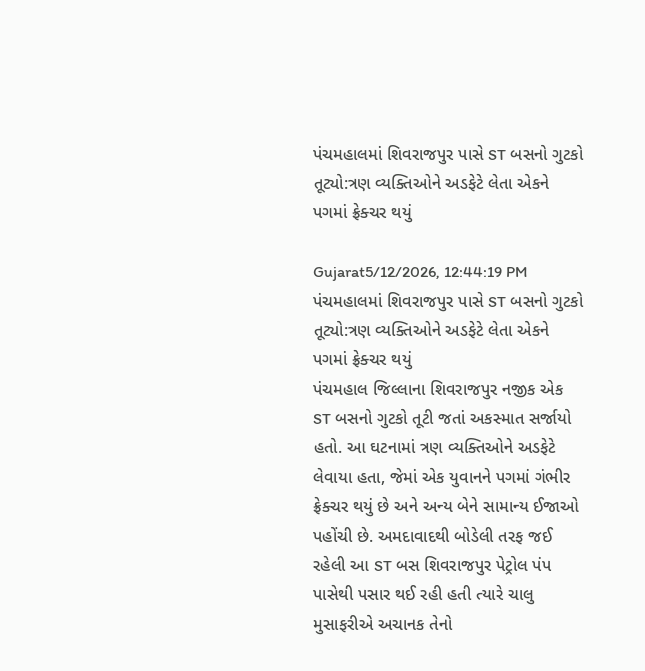પંચમહાલમાં શિવરાજપુર પાસે ST બસનો ગુટકો તૂટ્યો:ત્રણ વ્યક્તિઓને અડફેટે લેતા એકને પગમાં ફ્રેક્ચર થયું

Gujarat5/12/2026, 12:44:19 PM
પંચમહાલમાં શિવરાજપુર પાસે ST બસનો ગુટકો તૂટ્યો:ત્રણ વ્યક્તિઓને અડફેટે લેતા એકને પગમાં ફ્રેક્ચર થયું
પંચમહાલ જિલ્લાના શિવરાજપુર નજીક એક ST બસનો ગુટકો તૂટી જતાં અકસ્માત સર્જાયો હતો. આ ઘટનામાં ત્રણ વ્યક્તિઓને અડફેટે લેવાયા હતા, જેમાં એક યુવાનને પગમાં ગંભીર ફ્રેક્ચર થયું છે અને અન્ય બેને સામાન્ય ઈજાઓ પહોંચી છે. અમદાવાદથી બોડેલી તરફ જઈ રહેલી આ ST બસ શિવરાજપુર પેટ્રોલ પંપ પાસેથી પસાર થઈ રહી હતી ત્યારે ચાલુ મુસાફરીએ અચાનક તેનો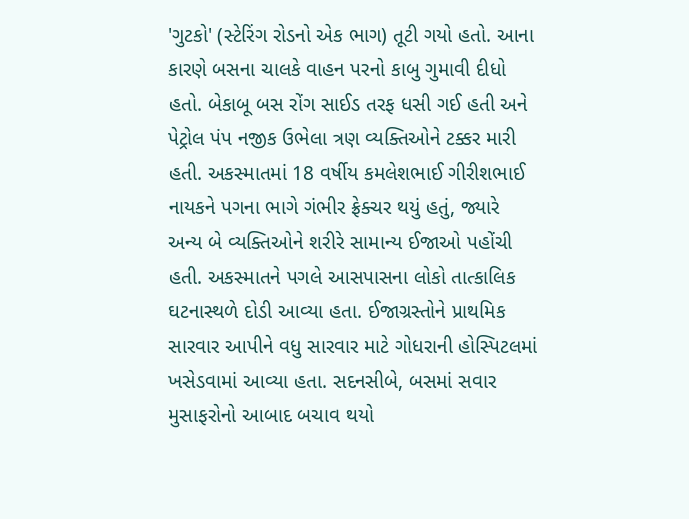'ગુટકો' (સ્ટેરિંગ રોડનો એક ભાગ) તૂટી ગયો હતો. આના કારણે બસના ચાલકે વાહન પરનો કાબુ ગુમાવી દીધો હતો. બેકાબૂ બસ રોંગ સાઈડ તરફ ધસી ગઈ હતી અને પેટ્રોલ પંપ નજીક ઉભેલા ત્રણ વ્યક્તિઓને ટક્કર મારી હતી. અકસ્માતમાં 18 વર્ષીય કમલેશભાઈ ગીરીશભાઈ નાયકને પગના ભાગે ગંભીર ફ્રેક્ચર થયું હતું, જ્યારે અન્ય બે વ્યક્તિઓને શરીરે સામાન્ય ઈજાઓ પહોંચી હતી. અકસ્માતને પગલે આસપાસના લોકો તાત્કાલિક ઘટનાસ્થળે દોડી આવ્યા હતા. ઈજાગ્રસ્તોને પ્રાથમિક સારવાર આપીને વધુ સારવાર માટે ગોધરાની હોસ્પિટલમાં ખસેડવામાં આવ્યા હતા. સદનસીબે, બસમાં સવાર મુસાફરોનો આબાદ બચાવ થયો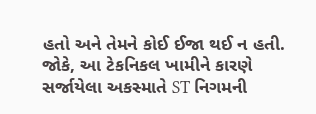હતો અને તેમને કોઈ ઈજા થઈ ન હતી. જોકે, આ ટેકનિકલ ખામીને કારણે સર્જાયેલા અકસ્માતે ST નિગમની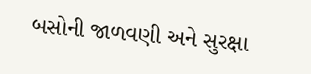બસોની જાળવણી અને સુરક્ષા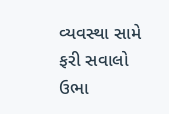વ્યવસ્થા સામે ફરી સવાલો ઉભા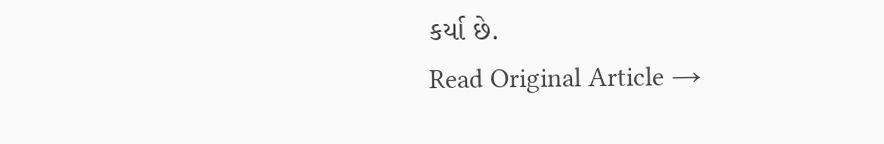કર્યા છે.
Read Original Article →